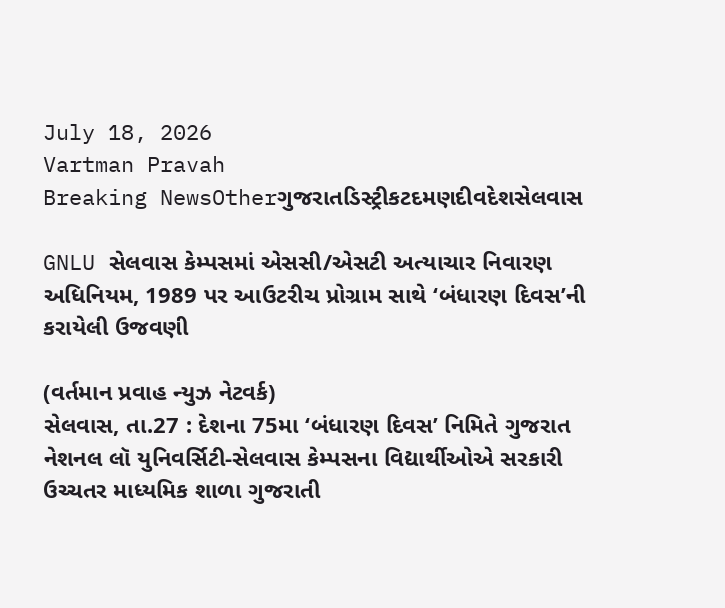July 18, 2026
Vartman Pravah
Breaking NewsOtherગુજરાતડિસ્ટ્રીકટદમણદીવદેશસેલવાસ

GNLU સેલવાસ કેમ્‍પસમાં એસસી/એસટી અત્‍યાચાર નિવારણ અધિનિયમ, 1989 પર આઉટરીચ પ્રોગ્રામ સાથે ‘બંધારણ દિવસ’ની કરાયેલી ઉજવણી

(વર્તમાન પ્રવાહ ન્‍યુઝ નેટવર્ક)
સેલવાસ, તા.27 : દેશના 75મા ‘બંધારણ દિવસ’ નિમિતે ગુજરાત નેશનલ લૉ યુનિવર્સિટી-સેલવાસ કેમ્‍પસના વિદ્યાર્થીઓએ સરકારી ઉચ્‍ચતર માધ્‍યમિક શાળા ગુજરાતી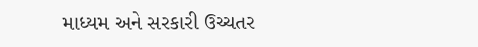માધ્‍યમ અને સરકારી ઉચ્‍ચતર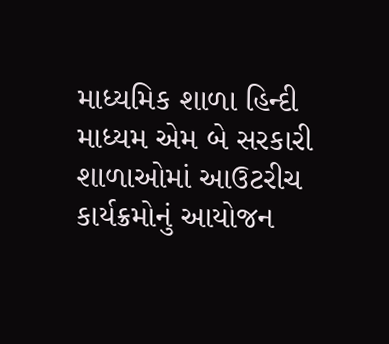માધ્‍યમિક શાળા હિન્‍દી માધ્‍યમ એમ બે સરકારી શાળાઓમાં આઉટરીચ કાર્યક્રમોનું આયોજન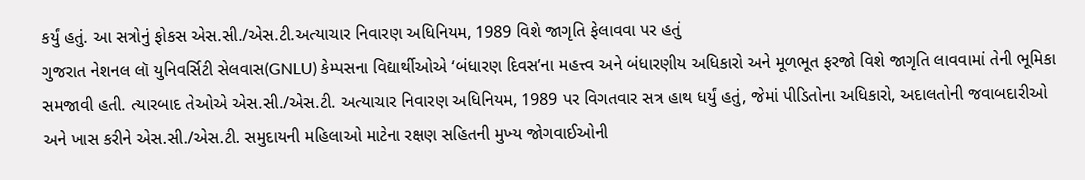કર્યું હતું. આ સત્રોનું ફોકસ એસ.સી./એસ.ટી.અત્‍યાચાર નિવારણ અધિનિયમ, 1989 વિશે જાગૃતિ ફેલાવવા પર હતું
ગુજરાત નેશનલ લૉ યુનિવર્સિટી સેલવાસ(GNLU) કેમ્‍પસના વિદ્યાર્થીઓએ ‘બંધારણ દિવસ’ના મહત્ત્વ અને બંધારણીય અધિકારો અને મૂળભૂત ફરજો વિશે જાગૃતિ લાવવામાં તેની ભૂમિકા સમજાવી હતી. ત્‍યારબાદ તેઓએ એસ.સી./એસ.ટી. અત્‍યાચાર નિવારણ અધિનિયમ, 1989 પર વિગતવાર સત્ર હાથ ધર્યું હતું, જેમાં પીડિતોના અધિકારો, અદાલતોની જવાબદારીઓ અને ખાસ કરીને એસ.સી./એસ.ટી. સમુદાયની મહિલાઓ માટેના રક્ષણ સહિતની મુખ્‍ય જોગવાઈઓની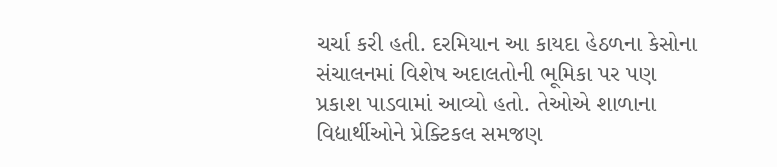ચર્ચા કરી હતી. દરમિયાન આ કાયદા હેઠળના કેસોના સંચાલનમાં વિશેષ અદાલતોની ભૂમિકા પર પણ પ્રકાશ પાડવામાં આવ્‍યો હતો. તેઓએ શાળાના વિદ્યાર્થીઓને પ્રેક્‍ટિકલ સમજણ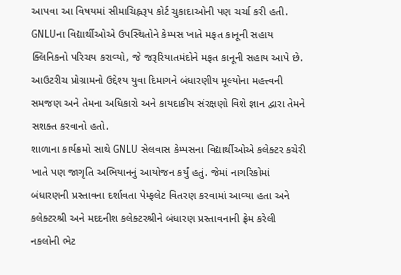આપવા આ વિષયમાં સીમાચિહ્નરૂપ કોર્ટ ચુકાદાઓની પણ ચર્ચા કરી હતી. GNLUના વિદ્યાર્થીઓએ ઉપસ્‍થિતોને કેમ્‍પસ ખાતે મફત કાનૂની સહાય ક્‍લિનિકનો પરિચય કરાવ્‍યો, જે જરૂરિયાતમંદોને મફત કાનૂની સહાય આપે છે.
આઉટરીચ પ્રોગ્રામનો ઉદ્દેશ્‍ય યુવા દિમાગને બંધારણીય મૂલ્‍યોના મહત્ત્વની સમજણ અને તેમના અધિકારો અને કાયદાકીય સંરક્ષણો વિશે જ્ઞાન દ્વારા તેમને સશક્‍ત કરવાનો હતો.
શાળાના કાર્યક્રમો સાથે GNLU સેલવાસ કેમ્‍પસના વિદ્યાર્થીઓએ કલેક્‍ટર કચેરી ખાતે પણ જાગૃતિ અભિયાનનું આયોજન કર્યું હતું. જેમાં નાગરિકોમાં બંધારણની પ્રસ્‍તાવના દર્શાવતા પેમ્‍ફલેટ વિતરણ કરવામાં આવ્‍યા હતા અને કલેક્‍ટરશ્રી અને મદદનીશ કલેક્‍ટરશ્રીને બંધારણ પ્રસ્‍તાવનાની ફ્રેમ કરેલી નકલોની ભેટ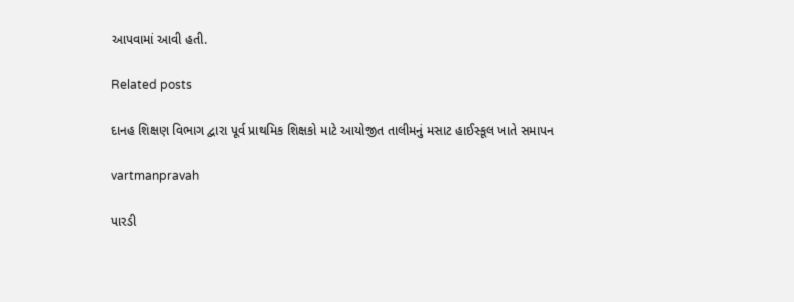આપવામાં આવી હતી.

Related posts

દાનહ શિક્ષણ વિભાગ દ્વારા પૂર્વ પ્રાથમિક શિક્ષકો માટે આયોજીત તાલીમનું મસાટ હાઈસ્‍કૂલ ખાતે સમાપન

vartmanpravah

પારડી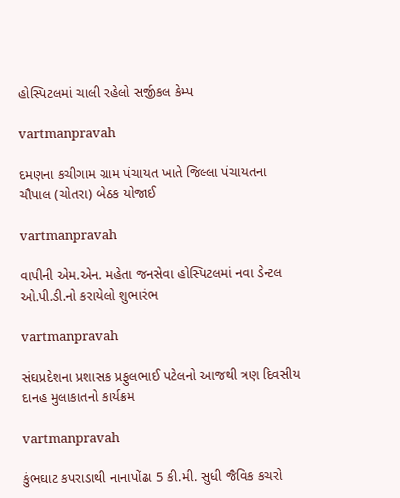હોસ્‍પિટલમાં ચાલી રહેલો સર્જીકલ કેમ્‍પ

vartmanpravah

દમણના કચીગામ ગ્રામ પંચાયત ખાતે જિલ્લા પંચાયતના ચૌપાલ (ચોતરા) બેઠક યોજાઈ

vartmanpravah

વાપીની એમ.એન. મહેતા જનસેવા હોસ્‍પિટલમાં નવા ડેન્‍ટલ ઓ.પી.ડી.નો કરાયેલો શુભારંભ

vartmanpravah

સંઘપ્રદેશના પ્રશાસક પ્રફુલભાઈ પટેલનો આજથી ત્રણ દિવસીય દાનહ મુલાકાતનો કાર્યક્રમ

vartmanpravah

કુંભઘાટ કપરાડાથી નાનાપોંઢા 5 કી.મી. સુધી જૈવિક કચરો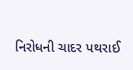નિરોધની ચાદર પથરાઈ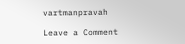vartmanpravah

Leave a Comment